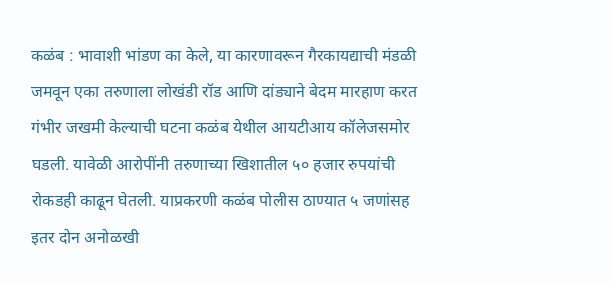कळंब : भावाशी भांडण का केले, या कारणावरून गैरकायद्याची मंडळी जमवून एका तरुणाला लोखंडी रॉड आणि दांड्याने बेदम मारहाण करत गंभीर जखमी केल्याची घटना कळंब येथील आयटीआय कॉलेजसमोर घडली. यावेळी आरोपींनी तरुणाच्या खिशातील ५० हजार रुपयांची रोकडही काढून घेतली. याप्रकरणी कळंब पोलीस ठाण्यात ५ जणांसह इतर दोन अनोळखी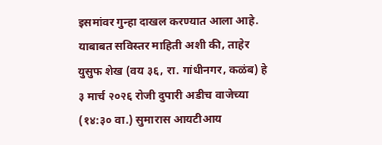इसमांवर गुन्हा दाखल करण्यात आला आहे.
याबाबत सविस्तर माहिती अशी की, ताहेर युसुफ शेख (वय ३६, रा. गांधीनगर, कळंब) हे ३ मार्च २०२६ रोजी दुपारी अडीच वाजेच्या (१४:३० वा.) सुमारास आयटीआय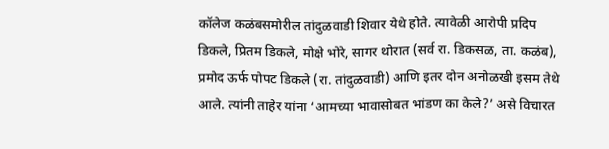कॉलेज कळंबसमोरील तांदुळवाडी शिवार येथे होते. त्यावेळी आरोपी प्रदिप डिकले, प्रितम डिकले, मोक्षे भोरे, सागर थोरात (सर्व रा. डिकसळ, ता. कळंब), प्रमोद ऊर्फ पोपट डिकले (रा. तांदुळवाडी) आणि इतर दोन अनोळखी इसम तेथे आले. त्यांनी ताहेर यांना ‘आमच्या भावासोबत भांडण का केले?’ असे विचारत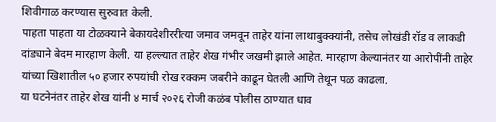शिवीगाळ करण्यास सुरुवात केली.
पाहता पाहता या टोळक्याने बेकायदेशीररीत्या जमाव जमवून ताहेर यांना लाथाबुक्क्यांनी, तसेच लोखंडी रॉड व लाकडी दांड्याने बेदम मारहाण केली. या हल्ल्यात ताहेर शेख गंभीर जखमी झाले आहेत. मारहाण केल्यानंतर या आरोपींनी ताहेर यांच्या खिशातील ५० हजार रुपयांची रोख रक्कम जबरीने काढून घेतली आणि तेथून पळ काढला.
या घटनेनंतर ताहेर शेख यांनी ४ मार्च २०२६ रोजी कळंब पोलीस ठाण्यात धाव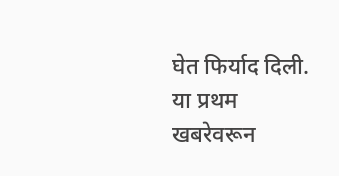घेत फिर्याद दिली. या प्रथम खबरेवरून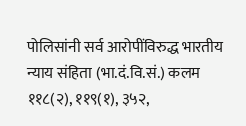पोलिसांनी सर्व आरोपींविरुद्ध भारतीय न्याय संहिता (भा.दं.वि.सं.) कलम ११८(२), ११९(१), ३५२,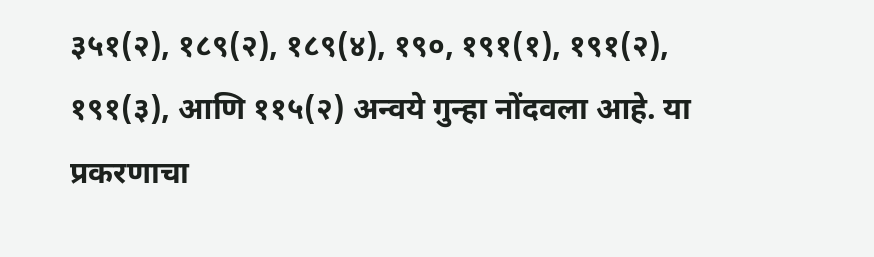३५१(२), १८९(२), १८९(४), १९०, १९१(१), १९१(२), १९१(३), आणि ११५(२) अन्वये गुन्हा नोंदवला आहे. या प्रकरणाचा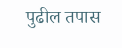पुढील तपास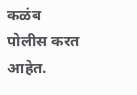कळंब पोलीस करत आहेत.